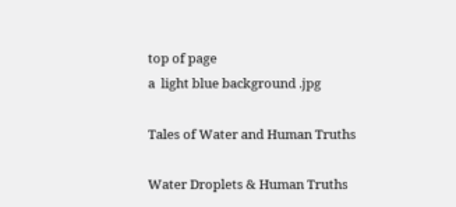top of page
a  light blue background .jpg

Tales of Water and Human Truths

Water Droplets & Human Truths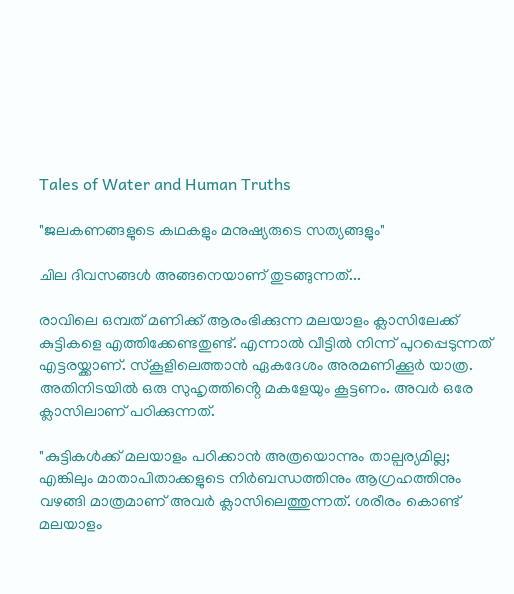Tales of Water and Human Truths

"ജലകണങ്ങളുടെ കഥകളും മനുഷ്യരുടെ സത്യങ്ങളും"

ചില ദിവസങ്ങൾ അങ്ങനെയാണ് തുടങ്ങുന്നത്...

രാവിലെ ഒമ്പത് മണിക്ക് ആരംഭിക്കുന്ന മലയാളം ക്ലാസിലേക്ക് കുട്ടികളെ എത്തിക്കേണ്ടതുണ്ട്. എന്നാൽ വീട്ടിൽ നിന്ന് പുറപ്പെടുന്നത് എട്ടരയ്ക്കാണ്. സ്കൂളിലെത്താൻ ഏകദേശം അരമണിക്കൂർ യാത്ര. അതിനിടയിൽ ഒരു സുഹൃത്തിൻ്റെ മകളേയും കൂട്ടണം. അവർ ഒരേ ക്ലാസിലാണ് പഠിക്കുന്നത്.

"കുട്ടികൾക്ക് മലയാളം പഠിക്കാൻ അത്രയൊന്നും താല്പര്യമില്ല; എങ്കിലും മാതാപിതാക്കളുടെ നിർബന്ധത്തിനും ആഗ്രഹത്തിനും വഴങ്ങി മാത്രമാണ് അവർ ക്ലാസിലെത്തുന്നത്. ശരീരം കൊണ്ട് മലയാളം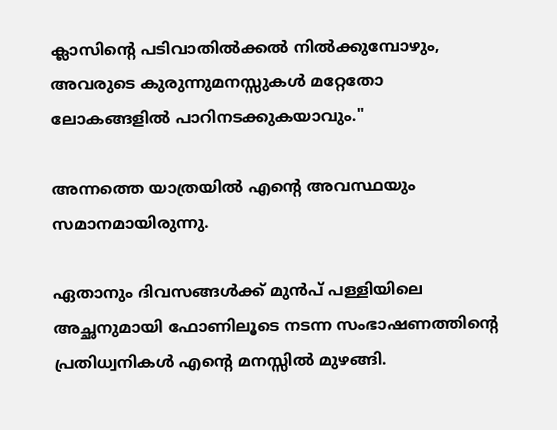ക്ലാസിൻ്റെ പടിവാതിൽക്കൽ നിൽക്കുമ്പോഴും, അവരുടെ കുരുന്നുമനസ്സുകൾ മറ്റേതോ ലോകങ്ങളിൽ പാറിനടക്കുകയാവും."

അന്നത്തെ യാത്രയിൽ എൻ്റെ അവസ്ഥയും സമാനമായിരുന്നു.

ഏതാനും ദിവസങ്ങൾക്ക് മുൻപ് പള്ളിയിലെ അച്ഛനുമായി ഫോണിലൂടെ നടന്ന സംഭാഷണത്തിൻ്റെ പ്രതിധ്വനികൾ എൻ്റെ മനസ്സിൽ മുഴങ്ങി.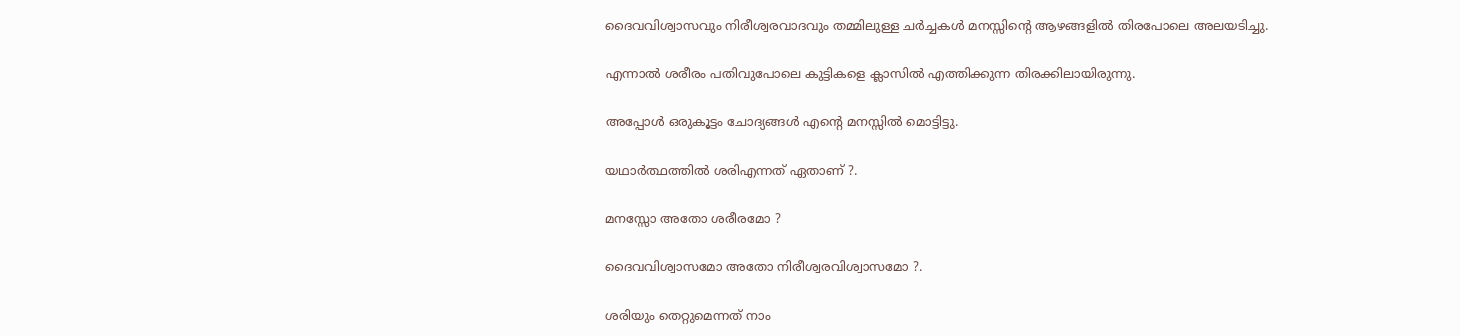ദൈവവിശ്വാസവും നിരീശ്വരവാദവും തമ്മിലുള്ള ചർച്ചകൾ മനസ്സിൻ്റെ ആഴങ്ങളിൽ തിരപോലെ അലയടിച്ചു.

എന്നാൽ ശരീരം പതിവുപോലെ കുട്ടികളെ ക്ലാസിൽ എത്തിക്കുന്ന തിരക്കിലായിരുന്നു.

അപ്പോൾ ഒരുകൂട്ടം ചോദ്യങ്ങൾ എൻ്റെ മനസ്സിൽ മൊട്ടിട്ടു.

യഥാർത്ഥത്തിൽ ശരിഎന്നത് ഏതാണ് ?.

മനസ്സോ അതോ ശരീരമോ ?

ദൈവവിശ്വാസമോ അതോ നിരീശ്വരവിശ്വാസമോ ?.

ശരിയും തെറ്റുമെന്നത് നാം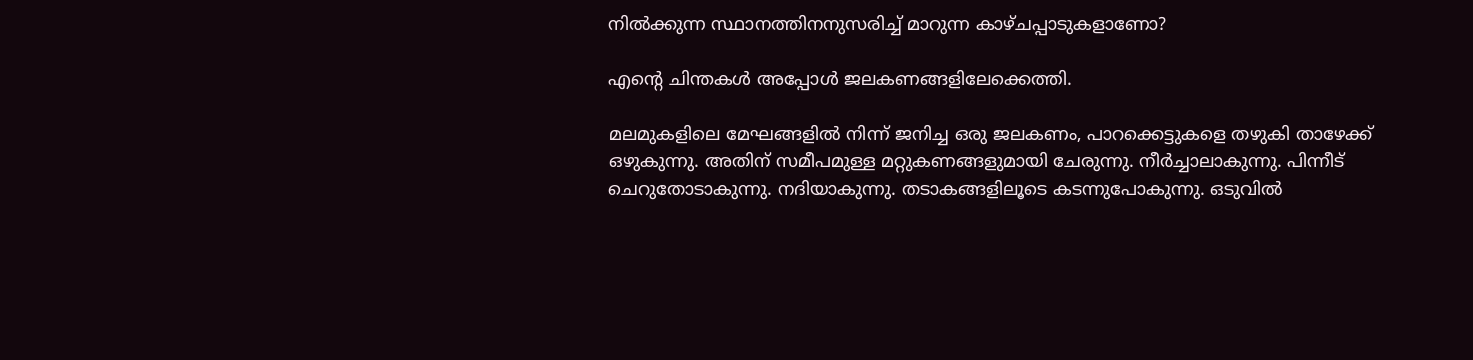നിൽക്കുന്ന സ്ഥാനത്തിനനുസരിച്ച് മാറുന്ന കാഴ്ചപ്പാടുകളാണോ?

എൻ്റെ ചിന്തകൾ അപ്പോൾ ജലകണങ്ങളിലേക്കെത്തി.

മലമുകളിലെ മേഘങ്ങളിൽ നിന്ന് ജനിച്ച ഒരു ജലകണം, പാറക്കെട്ടുകളെ തഴുകി താഴേക്ക് ഒഴുകുന്നു. അതിന് സമീപമുള്ള മറ്റുകണങ്ങളുമായി ചേരുന്നു. നീർച്ചാലാകുന്നു. പിന്നീട് ചെറുതോടാകുന്നു. നദിയാകുന്നു. തടാകങ്ങളിലൂടെ കടന്നുപോകുന്നു. ഒടുവിൽ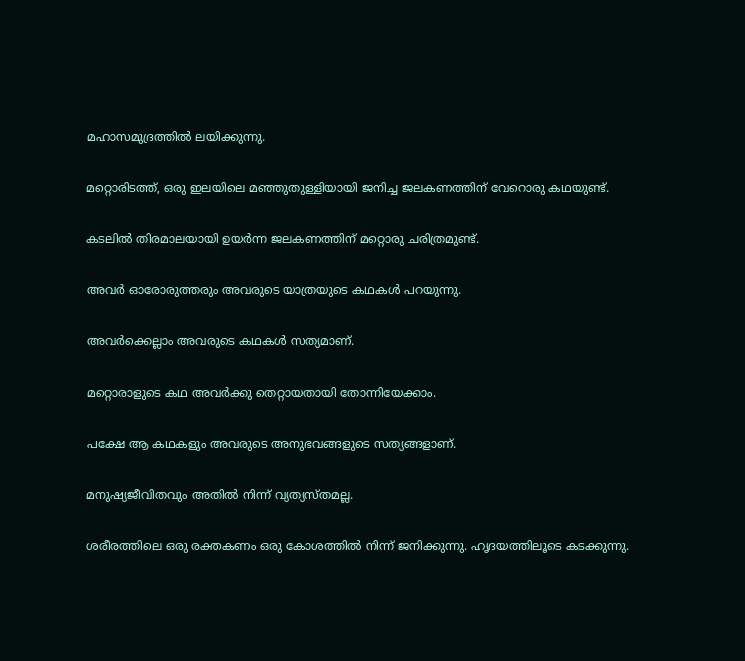മഹാസമുദ്രത്തിൽ ലയിക്കുന്നു.

മറ്റൊരിടത്ത്, ഒരു ഇലയിലെ മഞ്ഞുതുള്ളിയായി ജനിച്ച ജലകണത്തിന് വേറൊരു കഥയുണ്ട്.

കടലിൽ തിരമാലയായി ഉയർന്ന ജലകണത്തിന് മറ്റൊരു ചരിത്രമുണ്ട്.

അവർ ഓരോരുത്തരും അവരുടെ യാത്രയുടെ കഥകൾ പറയുന്നു.

അവർക്കെല്ലാം അവരുടെ കഥകൾ സത്യമാണ്.

മറ്റൊരാളുടെ കഥ അവർക്കു തെറ്റായതായി തോന്നിയേക്കാം.

പക്ഷേ ആ കഥകളും അവരുടെ അനുഭവങ്ങളുടെ സത്യങ്ങളാണ്.

മനുഷ്യജീവിതവും അതിൽ നിന്ന് വ്യത്യസ്തമല്ല.

ശരീരത്തിലെ ഒരു രക്തകണം ഒരു കോശത്തിൽ നിന്ന് ജനിക്കുന്നു. ഹൃദയത്തിലൂടെ കടക്കുന്നു.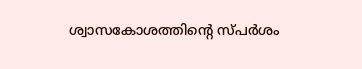ശ്വാസകോശത്തിൻ്റെ സ്പർശം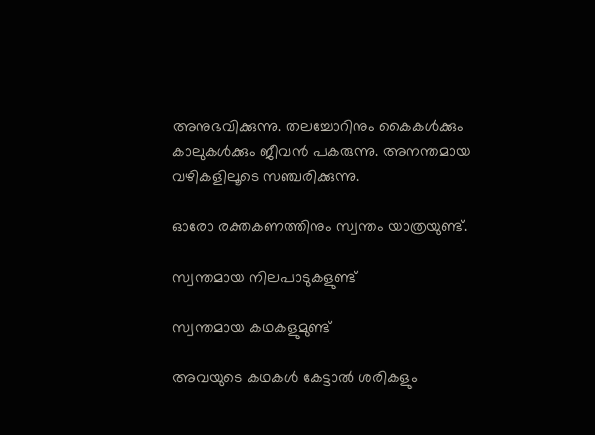അനുഭവിക്കുന്നു. തലച്ചോറിനും കൈകൾക്കും കാലുകൾക്കും ജീവൻ പകരുന്നു. അനന്തമായ വഴികളിലൂടെ സഞ്ചരിക്കുന്നു.

ഓരോ രക്തകണത്തിനും സ്വന്തം യാത്രയുണ്ട്.

സ്വന്തമായ നിലപാടുകളുണ്ട്

സ്വന്തമായ കഥകളുമുണ്ട്

അവയുടെ കഥകൾ കേട്ടാൽ ശരികളും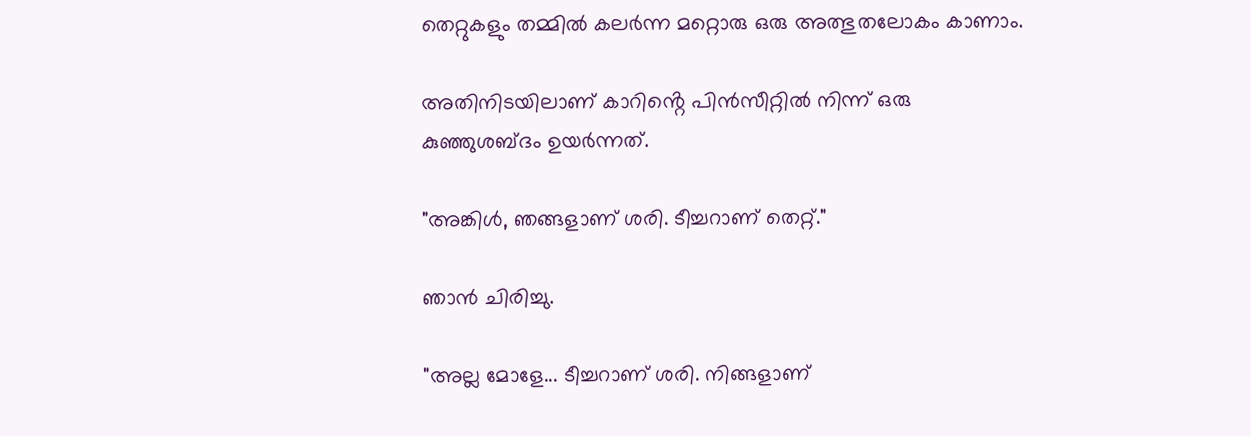തെറ്റുകളും തമ്മിൽ കലർന്ന മറ്റൊരു ഒരു അത്ഭുതലോകം കാണാം.

അതിനിടയിലാണ് കാറിൻ്റെ പിൻസീറ്റിൽ നിന്ന് ഒരു കുഞ്ഞുശബ്ദം ഉയർന്നത്.

"അങ്കിൾ, ഞങ്ങളാണ് ശരി. ടീച്ചറാണ് തെറ്റ്."

ഞാൻ ചിരിച്ചു.

"അല്ല മോളേ... ടീച്ചറാണ് ശരി. നിങ്ങളാണ്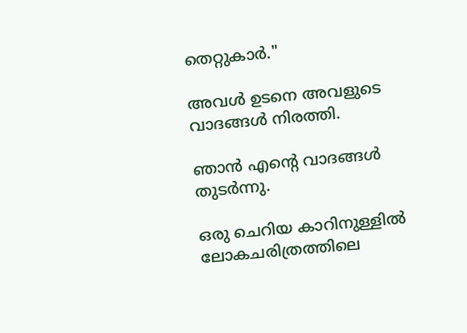തെറ്റുകാർ."

അവൾ ഉടനെ അവളുടെ വാദങ്ങൾ നിരത്തി.

ഞാൻ എൻ്റെ വാദങ്ങൾ തുടർന്നു.

ഒരു ചെറിയ കാറിനുള്ളിൽ ലോകചരിത്രത്തിലെ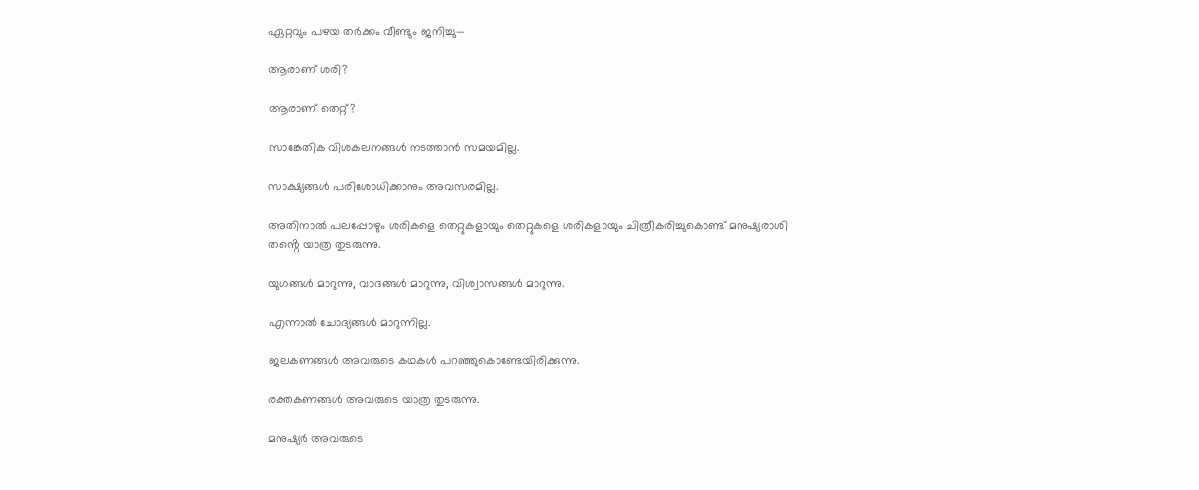ഏറ്റവും പഴയ തർക്കം വീണ്ടും ജനിച്ചു—

ആരാണ് ശരി?

ആരാണ് തെറ്റ്?

സാങ്കേതിക വിശകലനങ്ങൾ നടത്താൻ സമയമില്ല.

സാക്ഷ്യങ്ങൾ പരിശോധിക്കാനും അവസരമില്ല.

അതിനാൽ പലപ്പോഴും ശരികളെ തെറ്റുകളായും തെറ്റുകളെ ശരികളായും ചിത്രീകരിച്ചുകൊണ്ട് മനുഷ്യരാശി തൻ്റെ യാത്ര തുടരുന്നു.

യുഗങ്ങൾ മാറുന്നു, വാദങ്ങൾ മാറുന്നു, വിശ്വാസങ്ങൾ മാറുന്നു.

എന്നാൽ ചോദ്യങ്ങൾ മാറുന്നില്ല.

ജലകണങ്ങൾ അവരുടെ കഥകൾ പറഞ്ഞുകൊണ്ടേയിരിക്കുന്നു.

രക്തകണങ്ങൾ അവരുടെ യാത്ര തുടരുന്നു.

മനുഷ്യർ അവരുടെ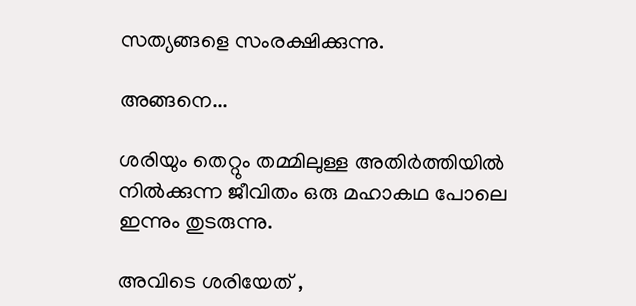സത്യങ്ങളെ സംരക്ഷിക്കുന്നു.

അങ്ങനെ...

ശരിയും തെറ്റും തമ്മിലുള്ള അതിർത്തിയിൽ നിൽക്കുന്ന ജീവിതം ഒരു മഹാകഥ പോലെ ഇന്നും തുടരുന്നു.

അവിടെ ശരിയേത് ,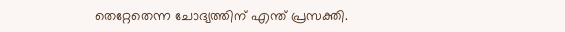തെറ്റേതെന്ന ചോദ്യത്തിന് എന്ത് പ്രസക്തി.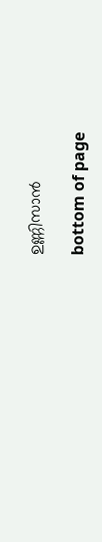ഉണ്ണിസാൻ

bottom of page